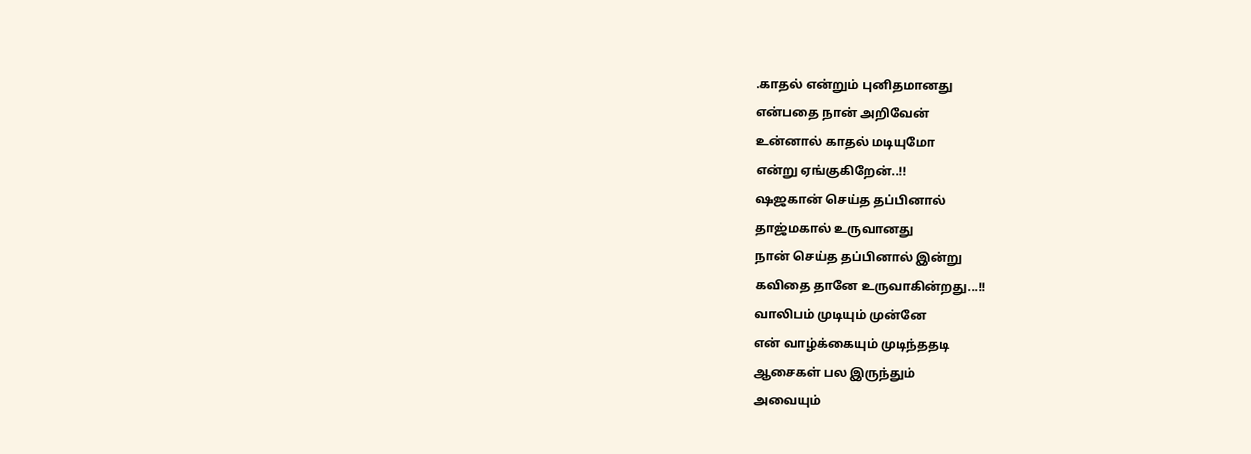.காதல் என்றும் புனிதமானது
என்பதை நான் அறிவேன்
உன்னால் காதல் மடியுமோ
என்று ஏங்குகிறேன்..!!
ஷஜகான் செய்த தப்பினால்
தாஜ்மகால் உருவானது
நான் செய்த தப்பினால் இன்று
கவிதை தானே உருவாகின்றது...!!
வாலிபம் முடியும் முன்னே
என் வாழ்க்கையும் முடிந்ததடி
ஆசைகள் பல இருந்தும்
அவையும்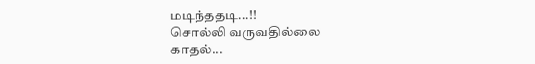மடிந்ததடி...!!
சொல்லி வருவதில்லை
காதல்...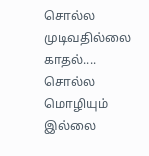சொல்ல முடிவதில்லை
காதல்....
சொல்ல மொழியும் இல்லை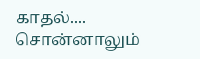காதல்....
சொன்னாலும்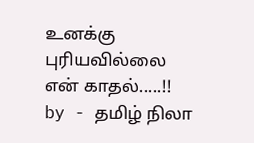உனக்கு
புரியவில்லை
என் காதல்.....!!
by - தமிழ் நிலா